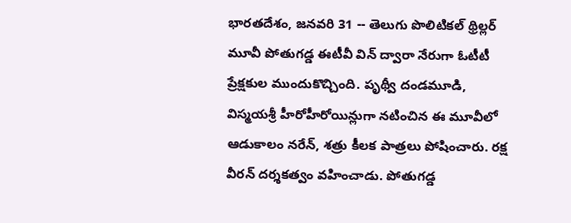భారతదేశం, జనవరి 31 -- తెలుగు పొలిటికల్ థ్రిల్లర్ మూవీ పోతుగడ్డ ఈటీవీ విన్ ద్వారా నేరుగా ఓటీటీ ప్రేక్షకుల ముందుకొచ్చింది. పృథ్వీ దండమూడి, విస్మయశ్రీ హీరోహీరోయిన్లుగా నటించిన ఈ మూవీలో ఆడుకాలం నరేన్, శత్రు కీలక పాత్రలు పోషించారు. రక్ష వీరన్ దర్శకత్వం వహించాడు. పోతుగడ్డ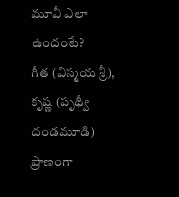మూవీ ఎలా ఉందంటే?
గీత (విస్మయ శ్రీ), కృష్ణ (పృథ్వీ దండమూడి) ప్రాణంగా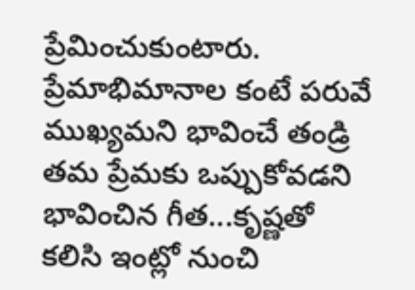ప్రేమించుకుంటారు. ప్రేమాభిమానాల కంటే పరువే ముఖ్యమని భావించే తండ్రి తమ ప్రేమకు ఒప్పుకోవడని భావించిన గీత...కృష్ణతో కలిసి ఇంట్లో నుంచి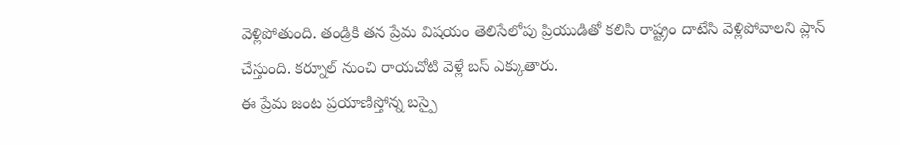వెళ్లిపోతుంది. తండ్రికి తన ప్రేమ విషయం తెలిసేలోపు ప్రియుడితో కలిసి రాష్ట్రం దాటేసి వెళ్లిపోవాలని ప్లాన్ చేస్తుంది. కర్నూల్ నుంచి రాయచోటి వెళ్లే బస్ ఎక్కుతారు.
ఈ ప్రేమ జంట ప్రయాణిస్తోన్న బస్పై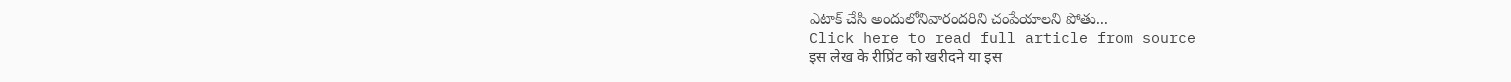ఎటాక్ చేసి అందులోనివారందరిని చంపేయాలని పోతు...
Click here to read full article from source
इस लेख के रीप्रिंट को खरीदने या इस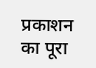प्रकाशन का पूरा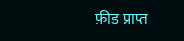फ़ीड प्राप्त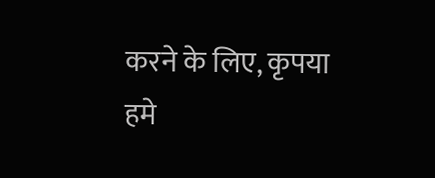करने के लिए, कृपया
हमे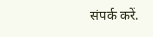संपर्क करें.